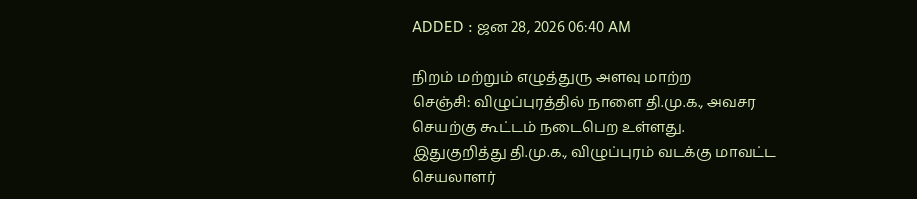ADDED : ஜன 28, 2026 06:40 AM

நிறம் மற்றும் எழுத்துரு அளவு மாற்ற
செஞ்சி: விழுப்புரத்தில் நாளை தி.மு.க., அவசர செயற்கு கூட்டம் நடைபெற உள்ளது.
இதுகுறித்து தி.மு.க., விழுப்புரம் வடக்கு மாவட்ட செயலாளர்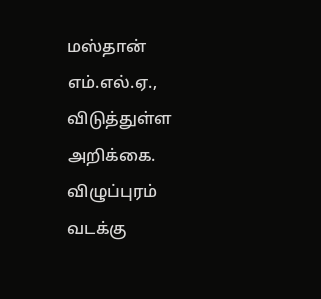மஸ்தான் எம்.எல்.ஏ., விடுத்துள்ள அறிக்கை.
விழுப்புரம் வடக்கு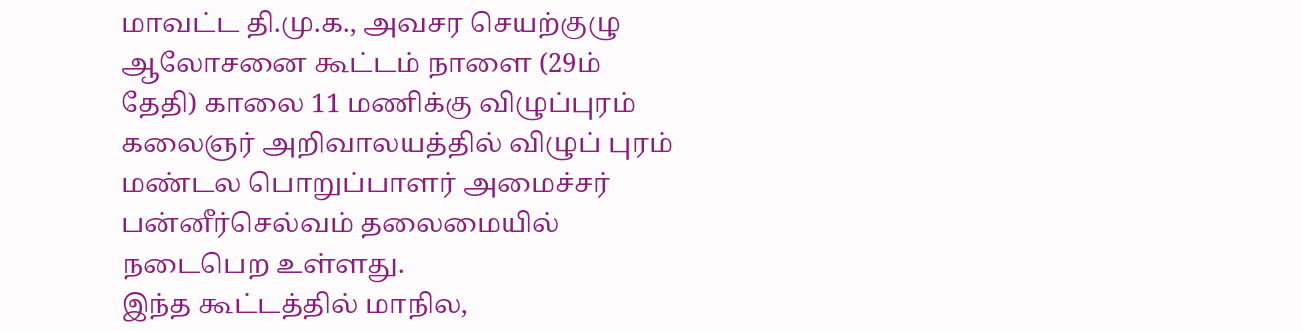மாவட்ட தி.மு.க., அவசர செயற்குழு ஆலோசனை கூட்டம் நாளை (29ம் தேதி) காலை 11 மணிக்கு விழுப்புரம் கலைஞர் அறிவாலயத்தில் விழுப் புரம் மண்டல பொறுப்பாளர் அமைச்சர் பன்னீர்செல்வம் தலைமையில் நடைபெற உள்ளது.
இந்த கூட்டத்தில் மாநில,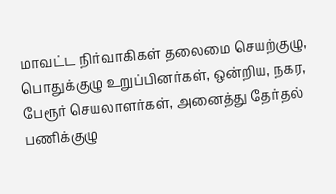மாவட்ட நிர்வாகிகள் தலைமை செயற்குழு, பொதுக்குழு உறுப்பினர்கள், ஒன்றிய, நகர, பேரூர் செயலாளர்கள், அனைத்து தேர்தல் பணிக்குழு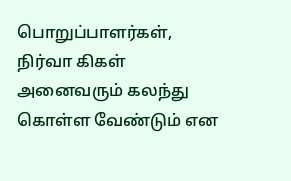பொறுப்பாளர்கள், நிர்வா கிகள் அனைவரும் கலந்து கொள்ள வேண்டும் என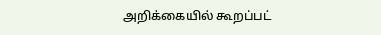அறிக்கையில் கூறப்பட்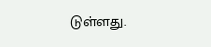டுள்ளது.